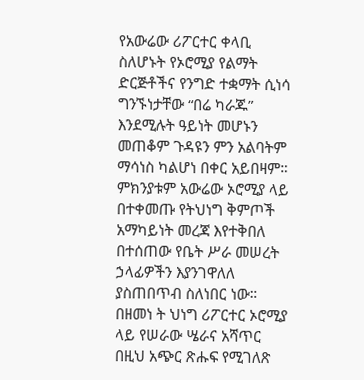የአውሬው ሪፖርተር ቀላቢ ስለሆኑት የኦሮሚያ የልማት ድርጅቶችና የንግድ ተቋማት ሲነሳ ግንኙነታቸው “በሬ ካራጁ” እንደሚሉት ዓይነት መሆኑን መጠቆም ጉዳዩን ምን አልባትም ማሳነስ ካልሆነ በቀር አይበዛም። ምክንያቱም አውሬው ኦሮሚያ ላይ በተቀመጡ የትህነግ ቅምጦች አማካይነት መረጃ እየተቅበለ በተሰጠው የቤት ሥራ መሠረት ኃላፊዎችን እያንገዋለለ ያስጠበጥብ ስለነበር ነው። በዘመነ ት ህነግ ሪፖርተር ኦሮሚያ ላይ የሠራው ሤራና አሻጥር በዚህ አጭር ጽሑፍ የሚገለጽ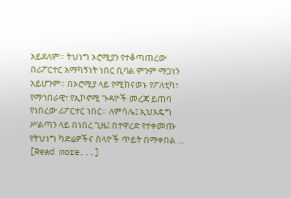አይደለም። ትህነግ ኦሮሚያን የተቆጣጠረው በሪፖርተር አማካኝነት ነበር ቢባል ምንም ማጋነን አይሆንም። በኦሮሚያ ላይ የሚከናወኑ የፖለቲካ፣ የማኅበራዊ፣ የኢኮኖሚ ጉዳዮች መረጃ ይጠባ የነበረው ሪፖርተር ነበር። ለምሳሌ፤ ኢህአዴግ ሥልጣን ላይ በነበረ ጊዜ፤ በተዋረድ የተቀመጡ የትህነግ ካድሬዎችና ሰላዮች ጥይት በማቀበል … [Read more...]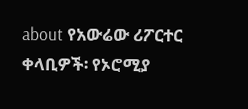about የአውሬው ሪፖርተር ቀላቢዎች፡ የኦሮሚያ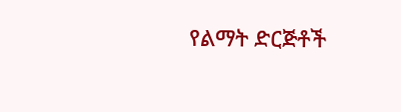የልማት ድርጅቶች